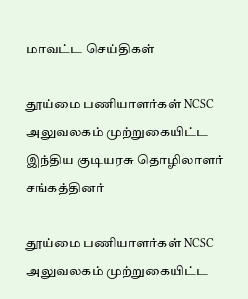மாவட்ட செய்திகள்

தூய்மை பணியாளர்கள் NCSC அலுவலகம் முற்றுகையிட்ட இந்திய குடியரசு தொழிலாளர் சங்கத்தினர்

தூய்மை பணியாளர்கள் NCSC அலுவலகம் முற்றுகையிட்ட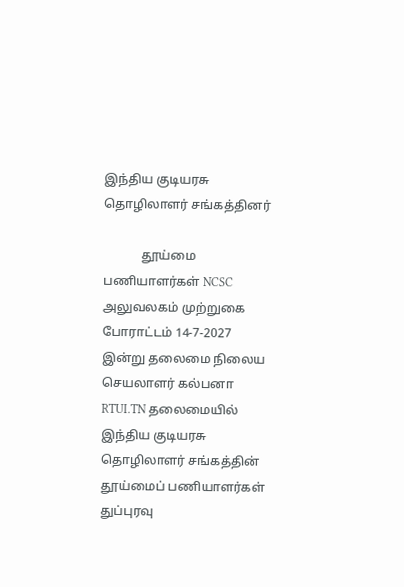இந்திய குடியரசு தொழிலாளர் சங்கத்தினர்

            தூய்மை பணியாளர்கள் NCSC அலுவலகம் முற்றுகை போராட்டம் 14-7-2027 இன்று தலைமை நிலைய செயலாளர் கல்பனா RTUI.TN தலைமையில் இந்திய குடியரசு தொழிலாளர் சங்கத்தின் தூய்மைப் பணியாளர்கள் துப்புரவு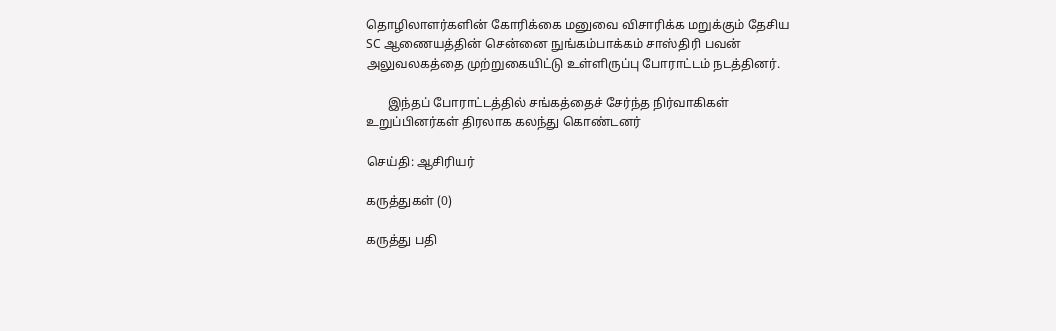தொழிலாளர்களின் கோரிக்கை மனுவை விசாரிக்க மறுக்கும் தேசிய SC ஆணையத்தின் சென்னை நுங்கம்பாக்கம் சாஸ்திரி பவன் அலுவலகத்தை முற்றுகையிட்டு உள்ளிருப்பு போராட்டம் நடத்தினர்.

       இந்தப் போராட்டத்தில் சங்கத்தைச் சேர்ந்த நிர்வாகிகள் உறுப்பினர்கள் திரலாக கலந்து கொண்டனர்

செய்தி: ஆசிரியர்

கருத்துகள் (0)

கருத்து பதி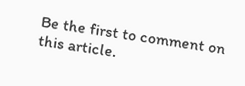Be the first to comment on this article.